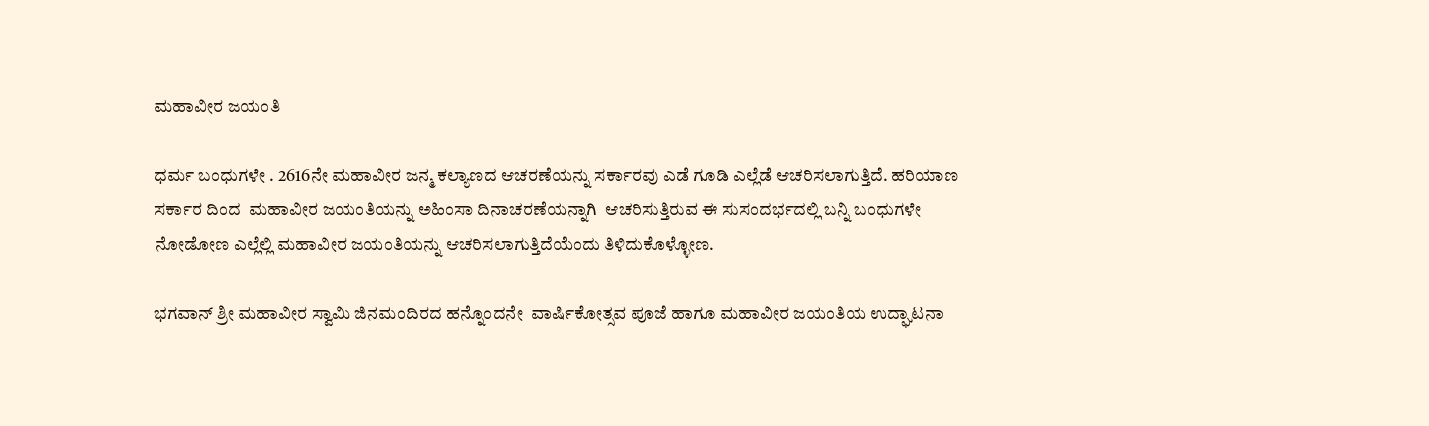ಮಹಾವೀರ ಜಯಂತಿ

ಧರ್ಮ ಬಂಧುಗಳೇ . 2616ನೇ ಮಹಾವೀರ ಜನ್ಮ ಕಲ್ಯಾಣದ ಆಚರಣೆಯನ್ನು ಸರ್ಕಾರವು ಎಡೆ ಗೂಡಿ ಎಲ್ಲೆಡೆ ಆಚರಿಸಲಾಗುತ್ತಿದೆ. ಹರಿಯಾಣ ಸರ್ಕಾರ ದಿಂದ  ಮಹಾವೀರ ಜಯಂತಿಯನ್ನು ಅಹಿಂಸಾ ದಿನಾಚರಣೆಯನ್ನಾಗಿ  ಆಚರಿಸುತ್ತಿರುವ ಈ ಸುಸಂದರ್ಭದಲ್ಲಿ ಬನ್ನಿ ಬಂಧುಗಳೇ  ನೋಡೋಣ ಎಲ್ಲೆಲ್ಲಿ ಮಹಾವೀರ ಜಯಂತಿಯನ್ನು ಆಚರಿಸಲಾಗುತ್ತಿದೆಯೆಂದು ತಿಳಿದುಕೊಳ್ಳೋಣ.

ಭಗವಾನ್ ಶ್ರೀ ಮಹಾವೀರ ಸ್ವಾಮಿ ಜಿನಮಂದಿರದ ಹನ್ನೊಂದನೇ  ವಾರ್ಷಿಕೋತ್ಸವ ಪೂಜೆ ಹಾಗೂ ಮಹಾವೀರ ಜಯಂತಿಯ ಉದ್ಘಾಟನಾ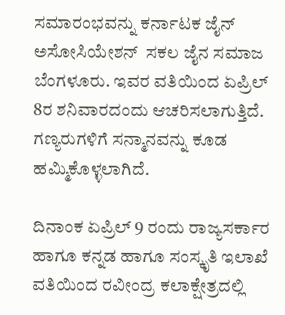ಸಮಾರಂಭವನ್ನು ಕರ್ನಾಟಕ ಜೈನ್ ಅಸೋಸಿಯೇಶನ್  ಸಕಲ ಜೈನ ಸಮಾಜ ಬೆಂಗಳೂರು. ಇವರ ವತಿಯಿಂದ ಏಪ್ರಿಲ್  8ರ ಶನಿವಾರದಂದು ಆಚರಿಸಲಾಗುತ್ತಿದೆ. ಗಣ್ಯರುಗಳಿಗೆ ಸನ್ಮಾನವನ್ನು ಕೂಡ ಹಮ್ಮಿಕೊಳ್ಳಲಾಗಿದೆ.

ದಿನಾಂಕ ಏಪ್ರಿಲ್ 9 ರಂದು ರಾಜ್ಯಸರ್ಕಾರ ಹಾಗೂ ಕನ್ನಡ ಹಾಗೂ ಸಂಸ್ಕೃತಿ ಇಲಾಖೆ ವತಿಯಿಂದ ರವೀಂದ್ರ ಕಲಾಕ್ಷೇತ್ರದಲ್ಲಿ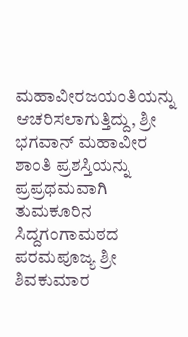ಮಹಾವೀರಜಯಂತಿಯನ್ನು ಆಚರಿಸಲಾಗುತ್ತಿದ್ದು, ಶ್ರೀ ಭಗವಾನ್ ಮಹಾವೀರ ಶಾಂತಿ ಪ್ರಶಸ್ತಿಯನ್ನು ಪ್ರಪ್ರಥಮವಾಗಿ  ತುಮಕೂರಿನ ಸಿದ್ದಗಂಗಾಮಠದ ಪರಮಪೂಜ್ಯ ಶ್ರೀ ಶಿವಕುಮಾರ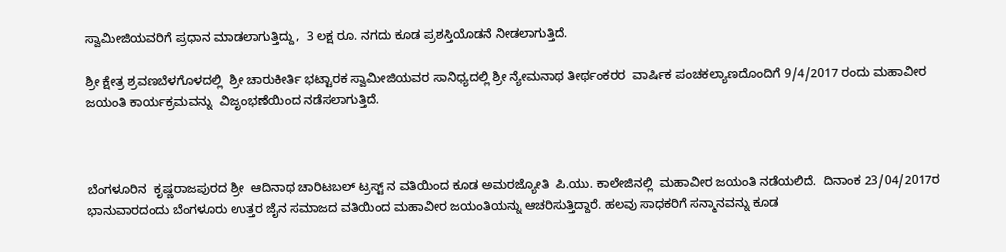ಸ್ವಾಮೀಜಿಯವರಿಗೆ ಪ್ರಧಾನ ಮಾಡಲಾಗುತ್ತಿದ್ದು,  3 ಲಕ್ಷ ರೂ. ನಗದು ಕೂಡ ಪ್ರಶಸ್ತಿಯೊಡನೆ ನೀಡಲಾಗುತ್ತಿದೆ.

ಶ್ರೀ ಕ್ಷೇತ್ರ ಶ್ರವಣಬೆಳಗೊಳದಲ್ಲಿ  ಶ್ರೀ ಚಾರುಕೀರ್ತಿ ಭಟ್ಟಾರಕ ಸ್ವಾಮೀಜಿಯವರ ಸಾನಿಧ್ಯದಲ್ಲಿ ಶ್ರೀ ನ್ಯೇಮನಾಥ ತೀರ್ಥಂಕರರ  ವಾರ್ಷಿಕ ಪಂಚಕಲ್ಯಾಣದೊಂದಿಗೆ 9/4/2017 ರಂದು ಮಹಾವೀರ ಜಯಂತಿ ಕಾರ್ಯಕ್ರಮವನ್ನು  ವಿಜೃಂಭಣೆಯಿಂದ ನಡೆಸಲಾಗುತ್ತಿದೆ.



ಬೆಂಗಳೂರಿನ  ಕೃಷ್ಣರಾಜಪುರದ ಶ್ರೀ  ಆದಿನಾಥ ಚಾರಿಟಬಲ್ ಟ್ರಸ್ಟ್ ನ ವತಿಯಿಂದ ಕೂಡ ಅಮರಜ್ಯೋತಿ  ಪಿ.ಯು. ಕಾಲೇಜಿನಲ್ಲಿ  ಮಹಾವೀರ ಜಯಂತಿ ನಡೆಯಲಿದೆ.  ದಿನಾಂಕ 23/04/2017ರ ಭಾನುವಾರದಂದು ಬೆಂಗಳೂರು ಉತ್ತರ ಜೈನ ಸಮಾಜದ ವತಿಯಿಂದ ಮಹಾವೀರ ಜಯಂತಿಯನ್ನು ಆಚರಿಸುತ್ತಿದ್ದಾರೆ. ಹಲವು ಸಾಧಕರಿಗೆ ಸನ್ಮಾನವನ್ನು ಕೂಡ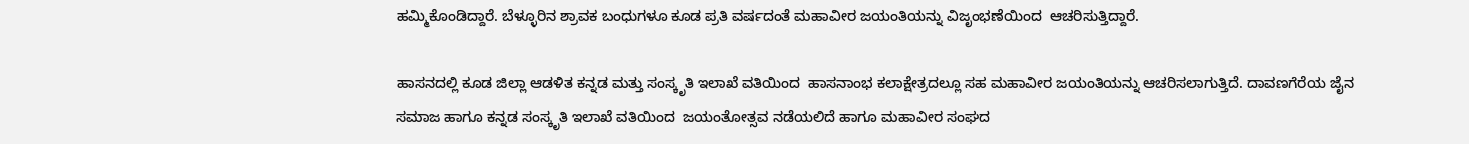ಹಮ್ಮಿಕೊಂಡಿದ್ದಾರೆ. ಬೆಳ್ಳೂರಿನ ಶ್ರಾವಕ ಬಂಧುಗಳೂ ಕೂಡ ಪ್ರತಿ ವರ್ಷದಂತೆ ಮಹಾವೀರ ಜಯಂತಿಯನ್ನು ವಿಜೃಂಭಣೆಯಿಂದ  ಆಚರಿಸುತ್ತಿದ್ದಾರೆ.

ಹಾಸನದಲ್ಲಿ ಕೂಡ ಜಿಲ್ಲಾ ಆಡಳಿತ ಕನ್ನಡ ಮತ್ತು ಸಂಸ್ಕೃತಿ ಇಲಾಖೆ ವತಿಯಿಂದ  ಹಾಸನಾಂಭ ಕಲಾಕ್ಷೇತ್ರದಲ್ಲೂ ಸಹ ಮಹಾವೀರ ಜಯಂತಿಯನ್ನು ಆಚರಿಸಲಾಗುತ್ತಿದೆ. ದಾವಣಗೆರೆಯ ಜೈನ ಸಮಾಜ ಹಾಗೂ ಕನ್ನಡ ಸಂಸ್ಕೃತಿ ಇಲಾಖೆ ವತಿಯಿಂದ  ಜಯಂತೋತ್ಸವ ನಡೆಯಲಿದೆ ಹಾಗೂ ಮಹಾವೀರ ಸಂಘದ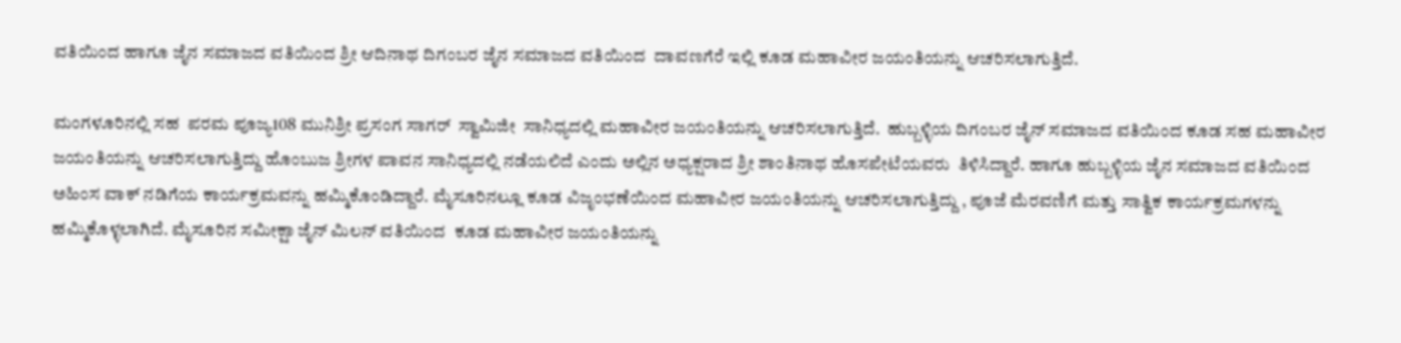ವತಿಯಿಂದ ಹಾಗೂ ಜೈನ ಸಮಾಜದ ವತಿಯಿಂದ ಶ್ರೀ ಆದಿನಾಥ ದಿಗಂಬರ ಜೈನ ಸಮಾಜದ ವತಿಯಿಂದ  ದಾವಣಗೆರೆ ಇಲ್ಲಿ ಕೂಡ ಮಹಾವೀರ ಜಯಂತಿಯನ್ನು ಆಚರಿಸಲಾಗುತ್ತಿದೆ.

ಮಂಗಳೂರಿನಲ್ಲಿ ಸಹ  ಪರಮ ಪೂಜ್ಯ108 ಮುನಿಶ್ರೀ ಪ್ರಸಂಗ ಸಾಗರ್  ಸ್ವಾಮಿಜೀ  ಸಾನಿಧ್ಯದಲ್ಲಿ ಮಹಾವೀರ ಜಯಂತಿಯನ್ನು ಆಚರಿಸಲಾಗುತ್ತಿದೆ.  ಹುಬ್ಬಳ್ಳಿಯ ದಿಗಂಬರ ಜೈನ್ ಸಮಾಜದ ವತಿಯಿಂದ ಕೂಡ ಸಹ ಮಹಾವೀರ ಜಯಂತಿಯನ್ನು ಆಚರಿಸಲಾಗುತ್ತಿದ್ದು ಹೊಂಬುಜ ಶ್ರೀಗಳ ಪಾವನ ಸಾನಿಧ್ಯದಲ್ಲಿ ನಡೆಯಲಿದೆ ಎಂದು ಅಲ್ಲಿನ ಅಧ್ಯಕ್ಷರಾದ ಶ್ರೀ ಶಾಂತಿನಾಥ ಹೊಸಪೇಟೆಯವರು  ತಿಳಿಸಿದ್ದಾರೆ. ಹಾಗೂ ಹುಬ್ಬಳ್ಳಿಯ ಜೈನ ಸಮಾಜದ ವತಿಯಿಂದ ಅಹಿಂಸ ವಾಕ್ ನಡಿಗೆಯ ಕಾರ್ಯಕ್ರಮವನ್ನು ಹಮ್ಮಿಕೊಂಡಿದ್ದಾರೆ. ಮೈಸೂರಿನಲ್ಲೂ ಕೂಡ ವಿಜೃಂಭಣೆಯಿಂದ ಮಹಾವೀರ ಜಯಂತಿಯನ್ನು ಆಚರಿಸಲಾಗುತ್ತಿದ್ದು , ಪೂಜೆ ಮೆರವಣಿಗೆ ಮತ್ತು ಸಾತ್ವಿಕ ಕಾರ್ಯಕ್ರಮಗಳನ್ನು ಹಮ್ಮಿಕೊಳ್ಳಲಾಗಿದೆ. ಮೈಸೂರಿನ ಸಮೀಕ್ಷಾ ಜೈನ್ ಮಿಲನ್ ವತಿಯಿಂದ  ಕೂಡ ಮಹಾವೀರ ಜಯಂತಿಯನ್ನು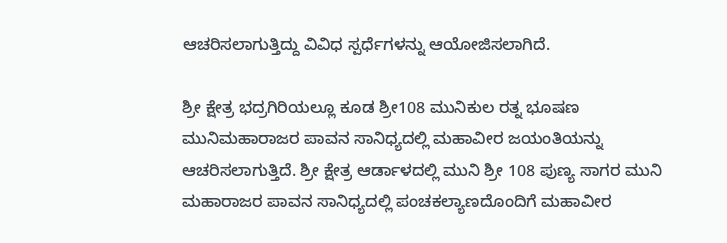ಆಚರಿಸಲಾಗುತ್ತಿದ್ದು ವಿವಿಧ ಸ್ಪರ್ಧೆಗಳನ್ನು ಆಯೋಜಿಸಲಾಗಿದೆ.

ಶ್ರೀ ಕ್ಷೇತ್ರ ಭದ್ರಗಿರಿಯಲ್ಲೂ ಕೂಡ ಶ್ರೀ108 ಮುನಿಕುಲ ರತ್ನ ಭೂಷಣ ಮುನಿಮಹಾರಾಜರ ಪಾವನ ಸಾನಿಧ್ಯದಲ್ಲಿ ಮಹಾವೀರ ಜಯಂತಿಯನ್ನು ಆಚರಿಸಲಾಗುತ್ತಿದೆ. ಶ್ರೀ ಕ್ಷೇತ್ರ ಆರ್ಡಾಳದಲ್ಲಿ ಮುನಿ ಶ್ರೀ 108 ಪುಣ್ಯ ಸಾಗರ ಮುನಿ ಮಹಾರಾಜರ ಪಾವನ ಸಾನಿಧ್ಯದಲ್ಲಿ ಪಂಚಕಲ್ಯಾಣದೊಂದಿಗೆ ಮಹಾವೀರ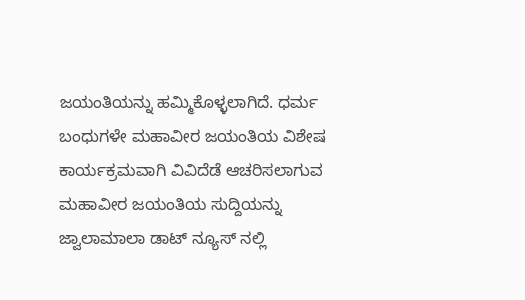ಜಯಂತಿಯನ್ನು ಹಮ್ಮಿಕೊಳ್ಳಲಾಗಿದೆ. ಧರ್ಮ ಬಂಧುಗಳೇ ಮಹಾವೀರ ಜಯಂತಿಯ ವಿಶೇಷ ಕಾರ್ಯಕ್ರಮವಾಗಿ ವಿವಿದೆಡೆ ಆಚರಿಸಲಾಗುವ ಮಹಾವೀರ ಜಯಂತಿಯ ಸುದ್ದಿಯನ್ನು ಜ್ವಾಲಾಮಾಲಾ ಡಾಟ್ ನ್ಯೂಸ್ ನಲ್ಲಿ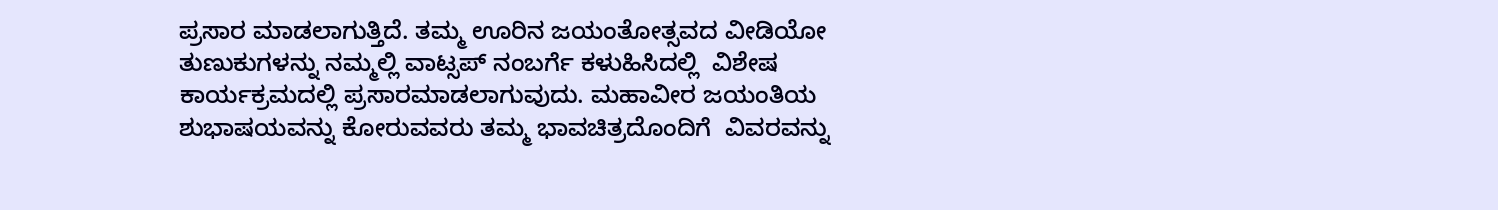ಪ್ರಸಾರ ಮಾಡಲಾಗುತ್ತಿದೆ. ತಮ್ಮ ಊರಿನ ಜಯಂತೋತ್ಸವದ ವೀಡಿಯೋ ತುಣುಕುಗಳನ್ನು ನಮ್ಮಲ್ಲಿ ವಾಟ್ಸಪ್ ನಂಬರ್ಗೆ ಕಳುಹಿಸಿದಲ್ಲಿ  ವಿಶೇಷ ಕಾರ್ಯಕ್ರಮದಲ್ಲಿ ಪ್ರಸಾರಮಾಡಲಾಗುವುದು. ಮಹಾವೀರ ಜಯಂತಿಯ ಶುಭಾಷಯವನ್ನು ಕೋರುವವರು ತಮ್ಮ ಭಾವಚಿತ್ರದೊಂದಿಗೆ  ವಿವರವನ್ನು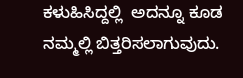ಕಳುಹಿಸಿದ್ದಲ್ಲಿ  ಅದನ್ನೂ ಕೂಡ ನಮ್ಮಲ್ಲಿ ಬಿತ್ತರಿಸಲಾಗುವುದು.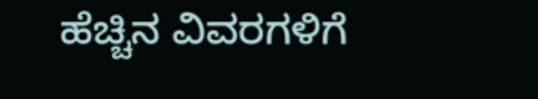ಹೆಚ್ಚಿನ ವಿವರಗಳಿಗೆ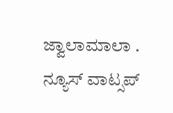ಜ್ವಾಲಾಮಾಲಾ . ನ್ಯೂಸ್ ವಾಟ್ಸಪ್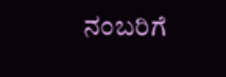ನಂಬರಿಗೆ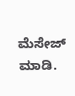ಮೆಸೇಜ್ ಮಾಡಿ.